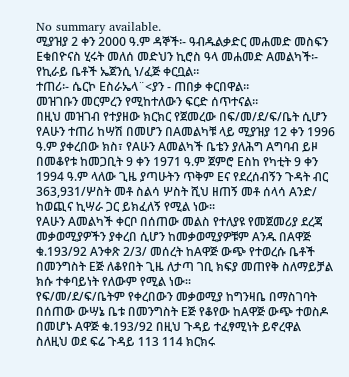No summary available.
ሚያዝያ 2 ቀን 2000 ዓ.ም ዳኞች፡- ዓብዱልቃድር መሐመድ መስፍን Eቁበዮናስ ሂሩት መለሰ መድህን ኪሮስ ዓላ መሐመድ Aመልካች፡- የኪራይ ቤቶች ኤጀንሲ ነ/ፈጅ ቀርቧል።
ተጠሪ፡- ሴርኮ Eስራኤላ¨<ያን - ጠበቃ ቀርበዋል።
መዝገቡን መርምረን የሚከተለውን ፍርድ ሰጥተናል።
በዚህ መዝገብ የተያዘው ክርክር የጀመረው በፍ/መ/ደ/ፍ/ቤት ሲሆን የAሁን ተጠሪ ከሣሽ በመሆን በAመልካቹ ላይ ሚያዝያ 12 ቀን 1996 ዓ.ም ያቀረበው ክስ፣ የAሁን Aመልካች ቤቴን ያለሕግ Aግባብ ይዞ በመቆየቱ ከመጋቢት 9 ቀን 1971 ዓ.ም ጀምሮ Eስከ የካቲት 9 ቀን 1994 ዓ.ም ላለው ጊዜ ያጣሁትን ጥቅም Eና የደረሰብኝን ጉዳት ብር 363,931/ሦስት መቶ ስልሳ ሦስት ሺህ ዘጠኝ መቶ ሰላሳ Aንድ/ ከወጪና ኪሣራ ጋር ይክፈለኝ የሚል ነው።
የAሁን Aመልካች ቀርቦ በሰጠው መልስ የተለያዩ የመጀመሪያ ደረጃ መቃወሚያዎችን ያቀረበ ሲሆን ከመቃወሚያዎቹም Aንዱ በAዋጅ ቁ.193/92 Aንቀጽ 2/3/ መሰረት ከAዋጅ ውጭ የተወረሱ ቤቶች በመንግስት Eጅ ለቆየበት ጊዜ ለታጣ ገቢ ክፍያ መጠየቅ ስለማይቻል ክሱ ተቀባይነት የለውም የሚል ነው።
የፍ/መ/ደ/ፍ/ቤትም የቀረበውን መቃወሚያ ከግንዛቤ በማስገባት በሰጠው ውሣኔ ቤቱ በመንግስት Eጅ የቆየው ከAዋጅ ውጭ ተወስዶ በመሆኑ Aዋጅ ቁ.193/92 በዚህ ጉዳይ ተፈፃሚነት ይኖረዋል ስለዚህ ወደ ፍሬ ጉዳይ 113 114 ክርክሩ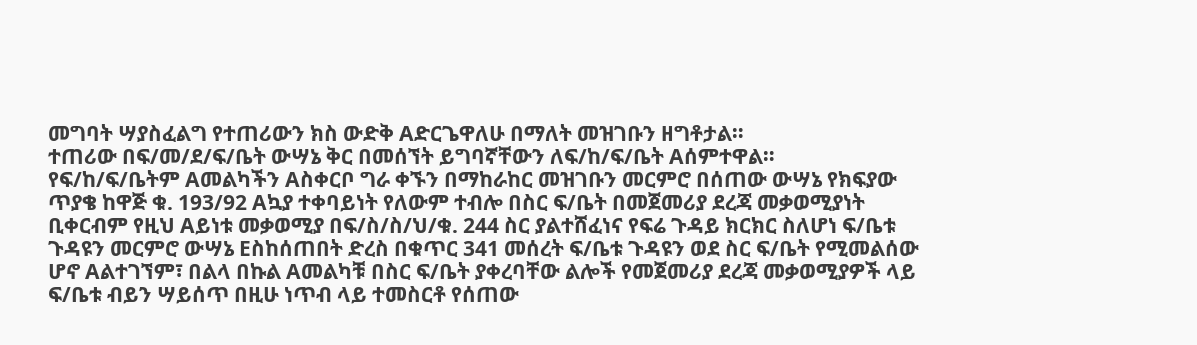መግባት ሣያስፈልግ የተጠሪውን ክስ ውድቅ Aድርጌዋለሁ በማለት መዝገቡን ዘግቶታል።
ተጠሪው በፍ/መ/ደ/ፍ/ቤት ውሣኔ ቅር በመሰኘት ይግባኛቸውን ለፍ/ከ/ፍ/ቤት Aሰምተዋል።
የፍ/ከ/ፍ/ቤትም Aመልካችን Aስቀርቦ ግራ ቀኙን በማከራከር መዝገቡን መርምሮ በሰጠው ውሣኔ የክፍያው ጥያቄ ከዋጅ ቁ. 193/92 Aኳያ ተቀባይነት የለውም ተብሎ በስር ፍ/ቤት በመጀመሪያ ደረጃ መቃወሚያነት ቢቀርብም የዚህ Aይነቱ መቃወሚያ በፍ/ስ/ስ/ህ/ቁ. 244 ስር ያልተሸፈነና የፍሬ ጉዳይ ክርክር ስለሆነ ፍ/ቤቱ ጉዳዩን መርምሮ ውሣኔ Eስከሰጠበት ድረስ በቁጥር 341 መሰረት ፍ/ቤቱ ጉዳዩን ወደ ስር ፍ/ቤት የሚመልሰው ሆኖ Aልተገኘም፣ በልላ በኩል Aመልካቹ በስር ፍ/ቤት ያቀረባቸው ልሎች የመጀመሪያ ደረጃ መቃወሚያዎች ላይ ፍ/ቤቱ ብይን ሣይሰጥ በዚሁ ነጥብ ላይ ተመስርቶ የሰጠው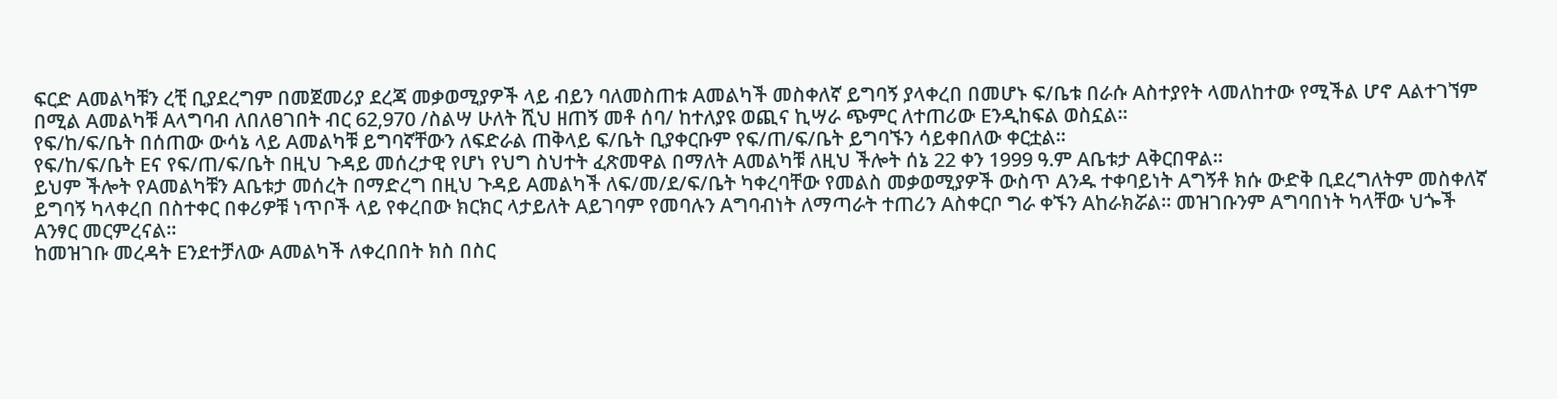ፍርድ Aመልካቹን ረቺ ቢያደረግም በመጀመሪያ ደረጃ መቃወሚያዎች ላይ ብይን ባለመስጠቱ Aመልካች መስቀለኛ ይግባኝ ያላቀረበ በመሆኑ ፍ/ቤቱ በራሱ Aስተያየት ላመለከተው የሚችል ሆኖ Aልተገኘም በሚል Aመልካቹ Aላግባብ ለበለፀገበት ብር 62,970 /ስልሣ ሁለት ሺህ ዘጠኝ መቶ ሰባ/ ከተለያዩ ወጪና ኪሣራ ጭምር ለተጠሪው Eንዲከፍል ወስኗል።
የፍ/ከ/ፍ/ቤት በሰጠው ውሳኔ ላይ Aመልካቹ ይግባኛቸውን ለፍድራል ጠቅላይ ፍ/ቤት ቢያቀርቡም የፍ/ጠ/ፍ/ቤት ይግባኙን ሳይቀበለው ቀርቷል።
የፍ/ከ/ፍ/ቤት Eና የፍ/ጠ/ፍ/ቤት በዚህ ጉዳይ መሰረታዊ የሆነ የህግ ስህተት ፈጽመዋል በማለት Aመልካቹ ለዚህ ችሎት ሰኔ 22 ቀን 1999 ዓ.ም Aቤቱታ Aቅርበዋል።
ይህም ችሎት የAመልካቹን Aቤቱታ መሰረት በማድረግ በዚህ ጉዳይ Aመልካች ለፍ/መ/ደ/ፍ/ቤት ካቀረባቸው የመልስ መቃወሚያዎች ውስጥ Aንዱ ተቀባይነት Aግኝቶ ክሱ ውድቅ ቢደረግለትም መስቀለኛ ይግባኝ ካላቀረበ በስተቀር በቀሪዎቹ ነጥቦች ላይ የቀረበው ክርክር ላታይለት Aይገባም የመባሉን Aግባብነት ለማጣራት ተጠሪን Aስቀርቦ ግራ ቀኙን Aከራክሯል። መዝገቡንም Aግባበነት ካላቸው ህጐች Aንፃር መርምረናል።
ከመዝገቡ መረዳት Eንደተቻለው Aመልካች ለቀረበበት ክስ በስር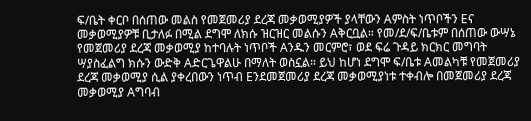ፍ/ቤት ቀርቦ በሰጠው መልስ የመጀመሪያ ደረጃ መቃወሚያዎች ያላቸውን Aምስት ነጥቦችን Eና መቃወሚያዎቹ ቢታለፉ በሚል ደግሞ ለክሱ ዝርዝር መልሱን Aቅርቧል። የመ/ደ/ፍ/ቤቱም በሰጠው ውሣኔ የመጀመሪያ ደረጃ መቃወሚያ ከተባሉት ነጥቦች Aንዱን መርምሮ፣ ወደ ፍሬ ጉዳይ ክርክር መግባት ሣያስፈልግ ክሱን ውድቅ Aድርጌዋልሁ በማለት ወስኗል። ይህ ከሆነ ደግሞ ፍ/ቤቱ Aመልካቹ የመጀመሪያ ደረጃ መቃወሚያ ሲል ያቀረበውን ነጥብ Eንደመጀመሪያ ደረጃ መቃወሚያነቱ ተቀብሎ በመጀመሪያ ደረጃ መቃወሚያ Aግባብ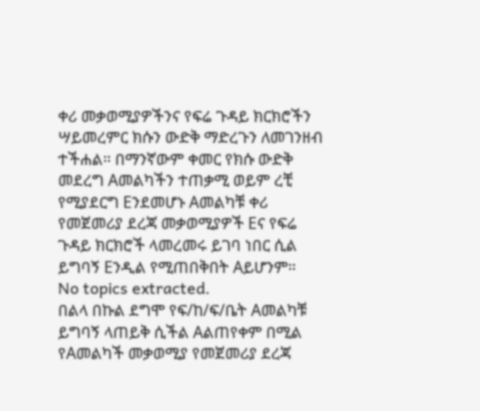ቀሪ መቃወሚያዎችንና የፍሬ ጉዳይ ክርክሮችን ሣይመረምር ክሱን ውድቅ ማድረጉን ለመገንዘብ ተችሐል። በማንኛውም ቀመር የክሱ ውድቅ መደረግ Aመልካችን ተጠቃሚ ወይም ረቺ የሚያደርግ Eንደመሆኑ Aመልካቹ ቀሪ የመጀመሪያ ደረጃ መቃወሚያዎች Eና የፍሬ ጉዳይ ክርክሮች ላመረመሩ ይገባ ነበር ሲል ይግባኝ Eንዲል የሚጠበቅበት Aይሆንም።
No topics extracted.
በልላ በኩል ደግሞ የፍ/ከ/ፍ/ቤት Aመልካቹ ይግባኝ ላጠይቅ ሲችል Aልጠየቀም በሚል የAመልካች መቃወሚያ የመጀመሪያ ደረጃ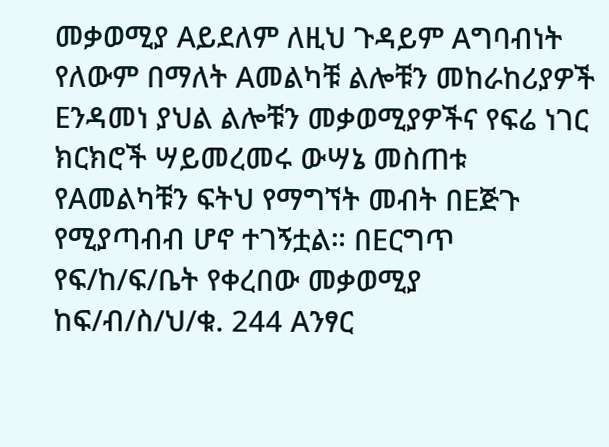መቃወሚያ Aይደለም ለዚህ ጉዳይም Aግባብነት የለውም በማለት Aመልካቹ ልሎቹን መከራከሪያዎች Eንዳመነ ያህል ልሎቹን መቃወሚያዎችና የፍሬ ነገር ክርክሮች ሣይመረመሩ ውሣኔ መስጠቱ የAመልካቹን ፍትህ የማግኘት መብት በEጅጉ የሚያጣብብ ሆኖ ተገኝቷል። በEርግጥ የፍ/ከ/ፍ/ቤት የቀረበው መቃወሚያ ከፍ/ብ/ስ/ህ/ቁ. 244 Aንፃር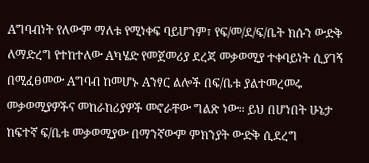Aግባብነት የለውም ማለቱ የሚነቀፍ ባይሆንም፣ የፍ/መ/ደ/ፍ/ቤት ክሱን ውድቅ ለማድረግ የተከተለው Aካሄድ የመጀመሪያ ደረጃ መቃወሚያ ተቀባይነት ሲያገኝ በሚፈፀመው Aግባብ ከመሆኑ Aንፃር ልሎች በፍ/ቤቱ ያልተመረመሩ መቃወሚያዎችና መከራከሪያዎች መኖራቸው ግልጽ ነው። ይህ በሆነበት ሁኔታ ከፍተኛ ፍ/ቤቱ መቃወሚያው በማንኛውም ምክንያት ውድቅ ሲደረግ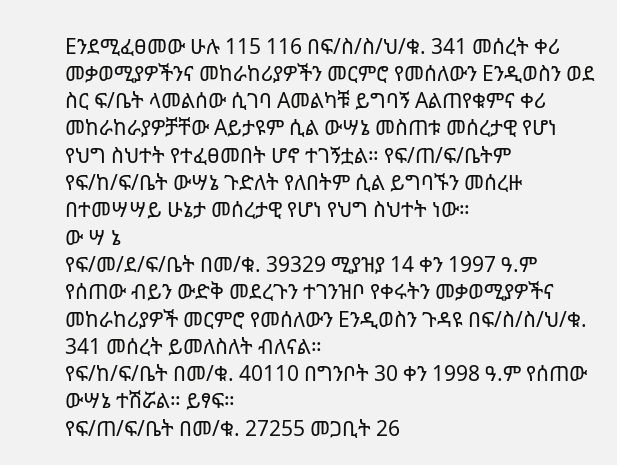Eንደሚፈፀመው ሁሉ 115 116 በፍ/ስ/ስ/ህ/ቁ. 341 መሰረት ቀሪ መቃወሚያዎችንና መከራከሪያዎችን መርምሮ የመሰለውን Eንዲወስን ወደ ስር ፍ/ቤት ላመልሰው ሲገባ Aመልካቹ ይግባኝ Aልጠየቁምና ቀሪ መከራከራያዎቻቸው Aይታዩም ሲል ውሣኔ መስጠቱ መሰረታዊ የሆነ የህግ ስህተት የተፈፀመበት ሆኖ ተገኝቷል። የፍ/ጠ/ፍ/ቤትም የፍ/ከ/ፍ/ቤት ውሣኔ ጉድለት የለበትም ሲል ይግባኙን መሰረዙ በተመሣሣይ ሁኔታ መሰረታዊ የሆነ የህግ ስህተት ነው።
ው ሣ ኔ
የፍ/መ/ደ/ፍ/ቤት በመ/ቁ. 39329 ሚያዝያ 14 ቀን 1997 ዓ.ም የሰጠው ብይን ውድቅ መደረጉን ተገንዝቦ የቀሩትን መቃወሚያዎችና መከራከሪያዎች መርምሮ የመሰለውን Eንዲወስን ጉዳዩ በፍ/ስ/ስ/ህ/ቁ. 341 መሰረት ይመለስለት ብለናል።
የፍ/ከ/ፍ/ቤት በመ/ቁ. 40110 በግንቦት 30 ቀን 1998 ዓ.ም የሰጠው ውሣኔ ተሽሯል። ይፃፍ።
የፍ/ጠ/ፍ/ቤት በመ/ቁ. 27255 መጋቢት 26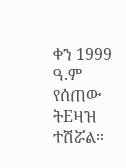ቀን 1999 ዓ.ም የሰጠው ትEዛዝ ተሽሯል።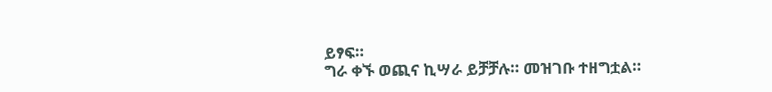ይፃፍ።
ግራ ቀኙ ወጪና ኪሣራ ይቻቻሉ። መዝገቡ ተዘግቷል።